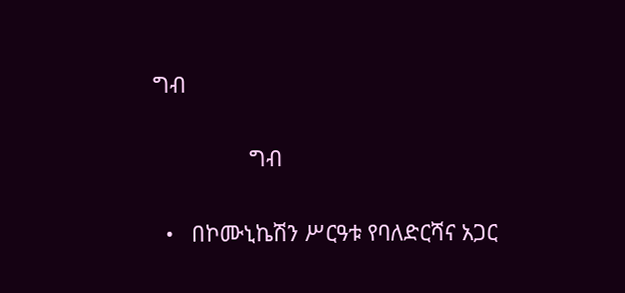ግብ

                ግብ

  •   በኮሙኒኬሽን ሥርዓቱ የባለድርሻና አጋር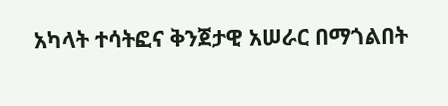አካላት ተሳትፎና ቅንጀታዊ አሠራር በማጎልበት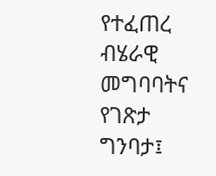የተፈጠረ ብሄራዊ መግባባትና የገጽታ ግንባታ፤